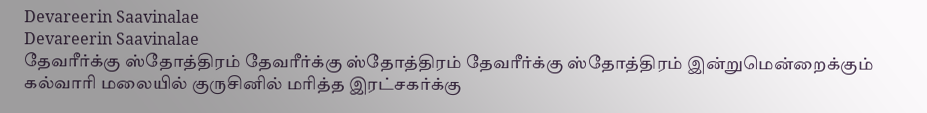Devareerin Saavinalae
Devareerin Saavinalae
தேவரீர்க்கு ஸ்தோத்திரம் தேவரீர்க்கு ஸ்தோத்திரம் தேவரீர்க்கு ஸ்தோத்திரம் இன்றுமென்றைக்கும் கல்வாரி மலையில் குருசினில் மரித்த இரட்சகர்க்கு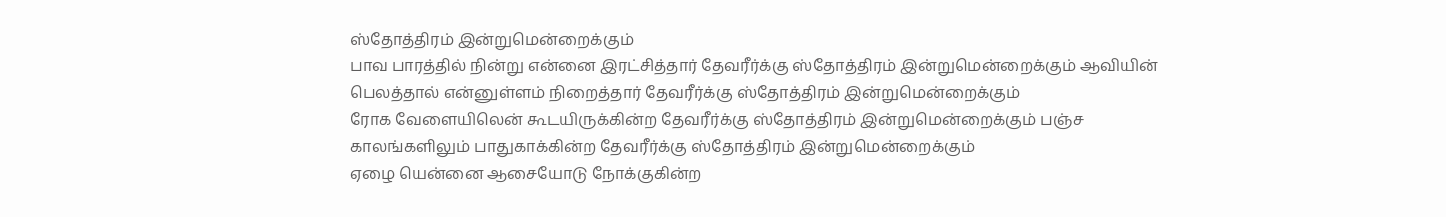ஸ்தோத்திரம் இன்றுமென்றைக்கும்
பாவ பாரத்தில் நின்று என்னை இரட்சித்தார் தேவரீர்க்கு ஸ்தோத்திரம் இன்றுமென்றைக்கும் ஆவியின் பெலத்தால் என்னுள்ளம் நிறைத்தார் தேவரீர்க்கு ஸ்தோத்திரம் இன்றுமென்றைக்கும்
ரோக வேளையிலென் கூடயிருக்கின்ற தேவரீர்க்கு ஸ்தோத்திரம் இன்றுமென்றைக்கும் பஞ்ச காலங்களிலும் பாதுகாக்கின்ற தேவரீர்க்கு ஸ்தோத்திரம் இன்றுமென்றைக்கும்
ஏழை யென்னை ஆசையோடு நோக்குகின்ற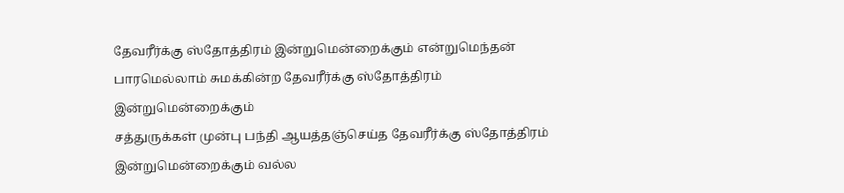தேவரீர்க்கு ஸ்தோத்திரம் இன்றுமென்றைக்கும் என்றுமெந்தன் பாரமெல்லாம் சுமக்கின்ற தேவரீர்க்கு ஸ்தோத்திரம் இன்றுமென்றைக்கும்
சத்துருக்கள் முன்பு பந்தி ஆயத்தஞ்செய்த தேவரீர்க்கு ஸ்தோத்திரம் இன்றுமென்றைக்கும் வல்ல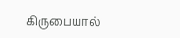கிருபையால்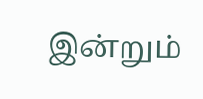இன்றும்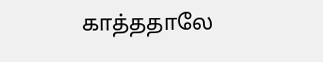காத்ததாலே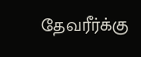தேவரீர்க்கு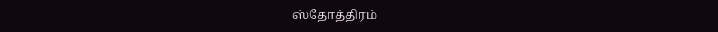ஸ்தோத்திரம்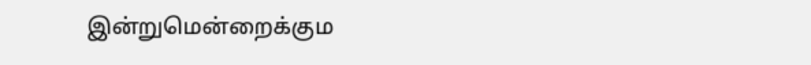இன்றுமென்றைக்கும